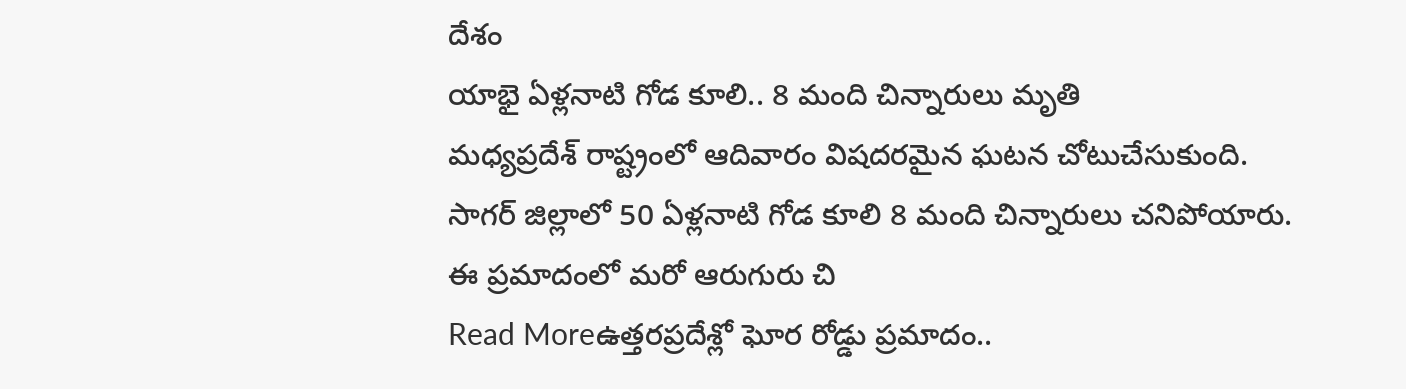దేశం
యాభై ఏళ్లనాటి గోడ కూలి.. 8 మంది చిన్నారులు మృతి
మధ్యప్రదేశ్ రాష్ట్రంలో ఆదివారం విషదరమైన ఘటన చోటుచేసుకుంది. సాగర్ జిల్లాలో 50 ఏళ్లనాటి గోడ కూలి 8 మంది చిన్నారులు చనిపోయారు. ఈ ప్రమాదంలో మరో ఆరుగురు చి
Read Moreఉత్తరప్రదేశ్లో ఘోర రోడ్డు ప్రమాదం..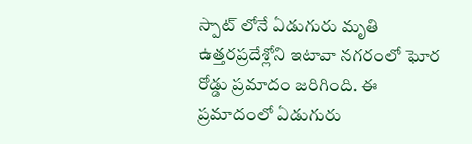స్పాట్ లోనే ఏడుగురు మృతి
ఉత్తరప్రదేశ్లోని ఇటావా నగరంలో ఘోర రోడ్డు ప్రమాదం జరిగింది. ఈ ప్రమాదంలో ఏడుగురు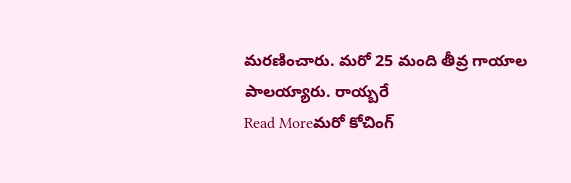మరణించారు. మరో 25 మంది తీవ్ర గాయాల పాలయ్యారు. రాయ్బరే
Read Moreమరో కోచింగ్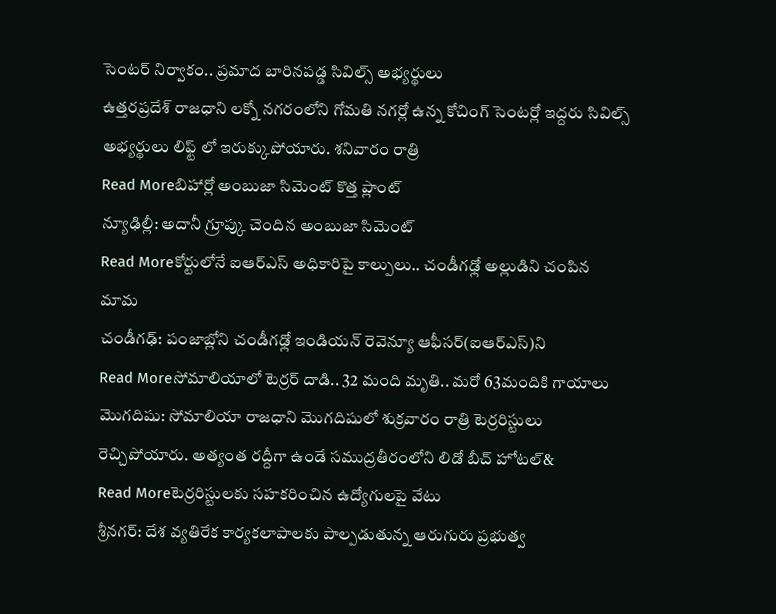సెంటర్ నిర్వాకం.. ప్రమాద బారినపడ్డ సివిల్స్ అభ్యర్థులు
ఉత్తరప్రదేశ్ రాజధాని లక్నో నగరంలోని గోమతి నగర్లో ఉన్న కోచింగ్ సెంటర్లో ఇద్దరు సివిల్స్ అభ్యర్థులు లిఫ్ట్ లో ఇరుక్కుపోయారు. శనివారం రాత్రి
Read Moreబిహార్లో అంబుజా సిమెంట్ కొత్త ప్లాంట్
న్యూఢిల్లీ: అదానీ గ్రూప్కు చెందిన అంబుజా సిమెంట్
Read Moreకోర్టులోనే ఐఆర్ఎస్ అధికారిపై కాల్పులు.. చండీగఢ్లో అల్లుడిని చంపిన మామ
చండీగఢ్: పంజాబ్లోని చండీగఢ్లో ఇండియన్ రెవెన్యూ ఆఫీసర్(ఐఆర్ఎస్)ని
Read Moreసోమాలియాలో టెర్రర్ దాడి.. 32 మంది మృతి.. మరో 63మందికి గాయాలు
మొగదిషు: సోమాలియా రాజధాని మొగదిషులో శుక్రవారం రాత్రి టెర్రరిస్టులు రెచ్చిపోయారు. అత్యంత రద్దీగా ఉండే సముద్రతీరంలోని లిడో బీచ్ హోటల్&
Read Moreటెర్రరిస్టులకు సహకరించిన ఉద్యోగులపై వేటు
శ్రీనగర్: దేశ వ్యతిరేక కార్యకలాపాలకు పాల్పడుతున్న ఆరుగురు ప్రభుత్వ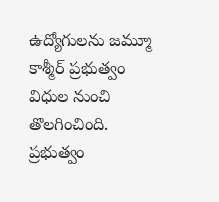ఉద్యోగులను జమ్మూ కాశ్మీర్ ప్రభుత్వం విధుల నుంచి తొలగించింది. ప్రభుత్వం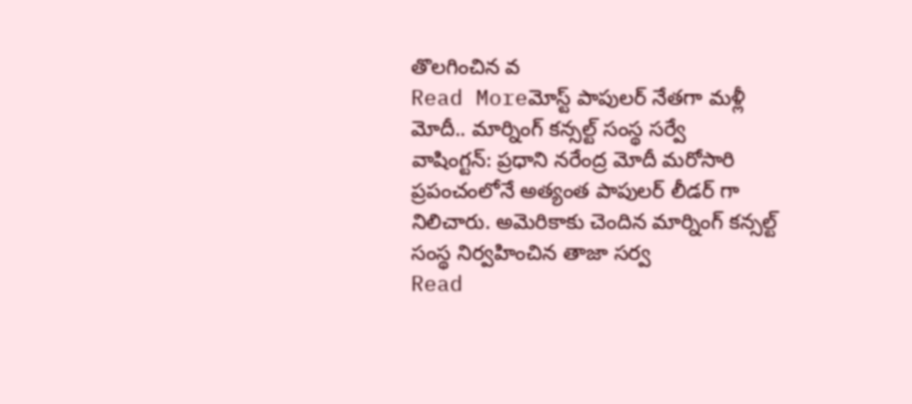తొలగించిన వ
Read Moreమోస్ట్ పాపులర్ నేతగా మళ్లీ మోదీ.. మార్నింగ్ కన్సల్ట్ సంస్థ సర్వే
వాషింగ్టన్: ప్రధాని నరేంద్ర మోదీ మరోసారి ప్రపంచంలోనే అత్యంత పాపులర్ లీడర్ గా నిలిచారు. అమెరికాకు చెందిన మార్నింగ్ కన్సల్ట్ సంస్థ నిర్వహించిన తాజా సర్వ
Read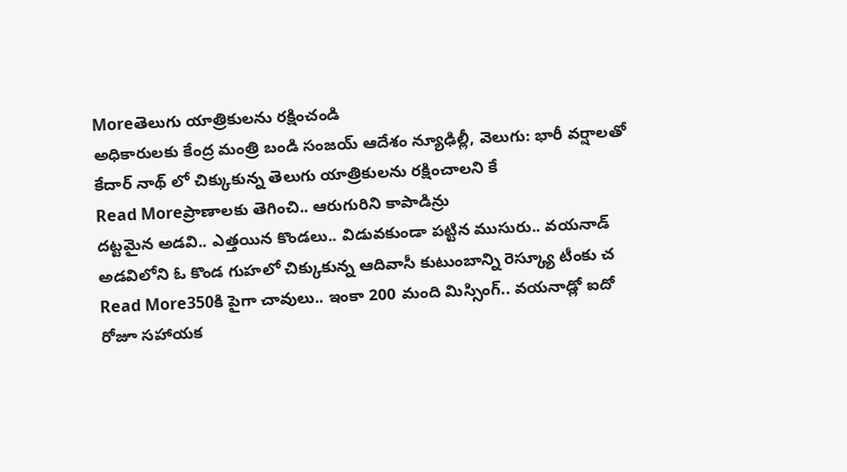Moreతెలుగు యాత్రికులను రక్షించండి
అధికారులకు కేంద్ర మంత్రి బండి సంజయ్ ఆదేశం న్యూఢిల్లీ, వెలుగు: భారీ వర్షాలతో కేదార్ నాథ్ లో చిక్కుకున్న తెలుగు యాత్రికులను రక్షించాలని కే
Read Moreప్రాణాలకు తెగించి.. ఆరుగురిని కాపాడిన్రు
దట్టమైన అడవి.. ఎత్తయిన కొండలు.. విడువకుండా పట్టిన ముసురు.. వయనాడ్ అడవిలోని ఓ కొండ గుహలో చిక్కుకున్న ఆదివాసీ కుటుంబాన్ని రెస్క్యూ టీంకు చ
Read More350కి పైగా చావులు.. ఇంకా 200 మంది మిస్సింగ్.. వయనాడ్లో ఐదో రోజూ సహాయక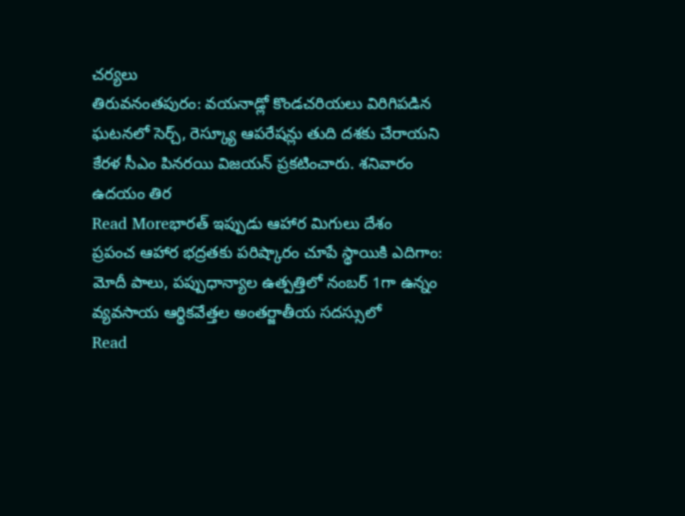చర్యలు
తిరువనంతపురం: వయనాడ్లో కొండచరియలు విరిగిపడిన ఘటనలో సెర్చ్, రెస్క్యూ ఆపరేషన్లు తుది దశకు చేరాయని కేరళ సీఎం పినరయి విజయన్ ప్రకటించారు. శనివారం ఉదయం తిర
Read Moreభారత్ ఇప్పుడు ఆహార మిగులు దేశం
ప్రపంచ ఆహార భద్రతకు పరిష్కారం చూపే స్థాయికి ఎదిగాం: మోదీ పాలు, పప్పుధాన్యాల ఉత్పత్తిలో నంబర్ 1గా ఉన్నం వ్యవసాయ ఆర్థికవేత్తల అంతర్జాతీయ సదస్సులో
Read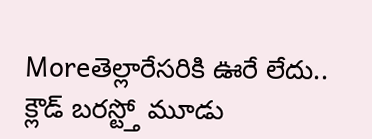Moreతెల్లారేసరికి ఊరే లేదు.. క్లౌడ్ బరస్ట్తో మూడు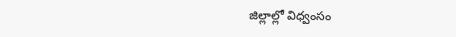జిల్లాల్లో విధ్వంసం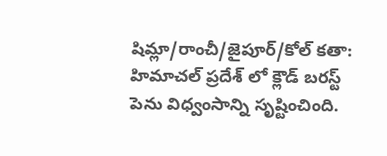షిమ్లా/రాంచీ/జైపూర్/కోల్ కతా: హిమాచల్ ప్రదేశ్ లో క్లౌడ్ బరస్ట్ పెను విధ్వంసాన్ని సృష్టించింది.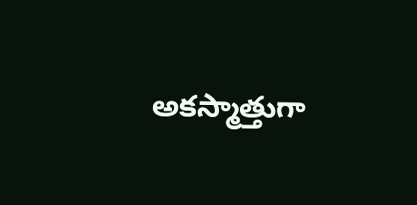అకస్మాత్తుగా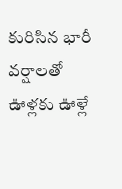కురిసిన భారీ వర్షాలతో ఊళ్లకు ఊళ్లే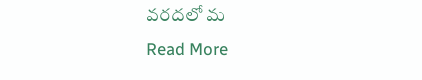వరదలో మ
Read More